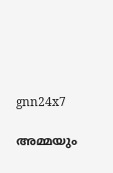gnn24x7

അമ്മയും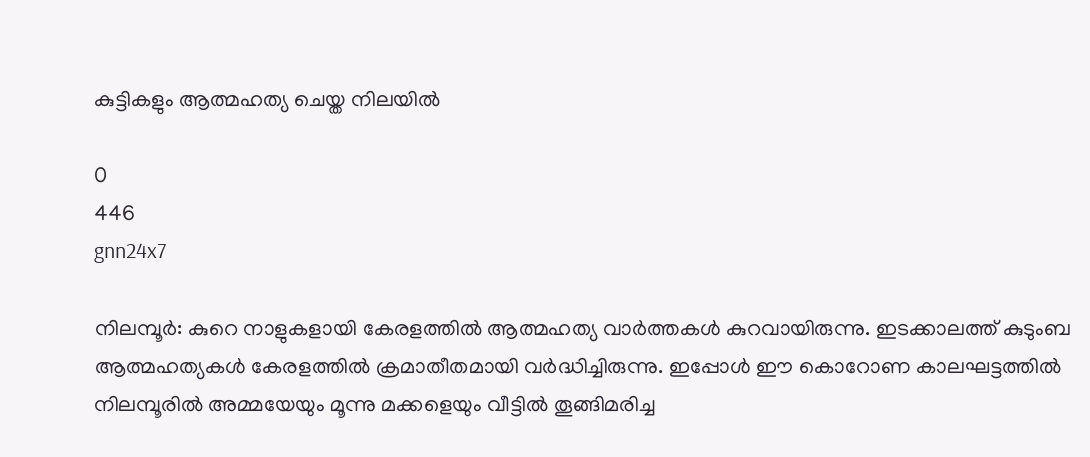കുട്ടികളും ആത്മഹത്യ ചെയ്ത നിലയില്‍

0
446
gnn24x7

നിലമ്പൂര്‍: കുറെ നാളുകളായി കേരളത്തില്‍ ആത്മഹത്യ വാര്‍ത്തകള്‍ കുറവായിരുന്നു. ഇടക്കാലത്ത് കുടുംബ ആത്മഹത്യകള്‍ കേരളത്തില്‍ ക്രമാതീതമായി വര്‍ദ്ധിച്ചിരുന്നു. ഇപ്പോള്‍ ഈ കൊറോണ കാലഘട്ടത്തില്‍ നിലമ്പൂരില്‍ അമ്മയേയും മൂന്നു മക്കളെയും വീട്ടില്‍ തൂങ്ങിമരിച്ച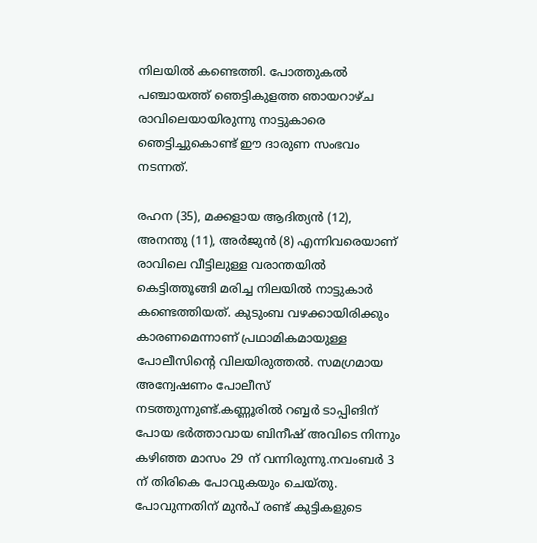നിലയില്‍ കണ്ടെത്തി. പോത്തുകല്‍ പഞ്ചായത്ത് ഞെട്ടികുളത്ത ഞായറാഴ്ച രാവിലെയായിരുന്നു നാട്ടുകാരെ ഞെട്ടിച്ചുകൊണ്ട് ഈ ദാരുണ സംഭവം നടന്നത്.

രഹന (35), മക്കളായ ആദിത്യന്‍ (12), അനന്തു (11), അര്‍ജുന്‍ (8) എന്നിവരെയാണ് രാവിലെ വീട്ടിലുള്ള വരാന്തയില്‍ കെട്ടിത്തൂങ്ങി മരിച്ച നിലയില്‍ നാട്ടുകാര്‍ കണ്ടെത്തിയത്. കുടുംബ വഴക്കായിരിക്കും കാരണമെന്നാണ് പ്രഥാമികമായുള്ള പോലീസിന്റെ വിലയിരുത്തല്‍. സമഗ്രമായ അന്വേഷണം പോലീസ് നടത്തുന്നുണ്ട്.കണ്ണൂരില്‍ റബ്ബര്‍ ടാപ്പിങിന് പോയ ഭര്‍ത്താവായ ബിനീഷ് അവിടെ നിന്നും കഴിഞ്ഞ മാസം 29 ന് വന്നിരുന്നു.നവംബര്‍ 3 ന് തിരികെ പോവുകയും ചെയ്തു. പോവുന്നതിന് മുന്‍പ് രണ്ട് കുട്ടികളുടെ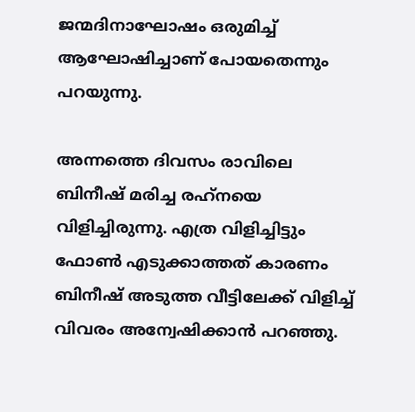ജന്മദിനാഘോഷം ഒരുമിച്ച് ആഘോഷിച്ചാണ് പോയതെന്നും പറയുന്നു.

അന്നത്തെ ദിവസം രാവിലെ ബിനീഷ് മരിച്ച രഹ്‌നയെ വിളിച്ചിരുന്നു. എത്ര വിളിച്ചിട്ടും ഫോണ്‍ എടുക്കാത്തത് കാരണം ബിനീഷ് അടുത്ത വീട്ടിലേക്ക് വിളിച്ച് വിവരം അന്വേഷിക്കാന്‍ പറഞ്ഞു.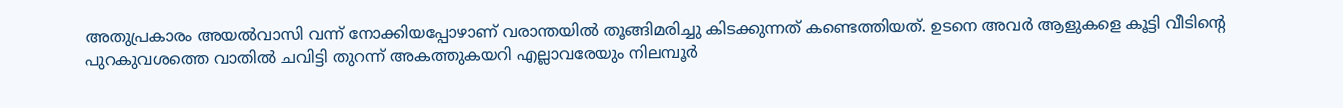അതുപ്രകാരം അയല്‍വാസി വന്ന് നോക്കിയപ്പോഴാണ് വരാന്തയില്‍ തൂങ്ങിമരിച്ചു കിടക്കുന്നത് കണ്ടെത്തിയത്. ഉടനെ അവര്‍ ആളുകളെ കൂട്ടി വീടിന്റെ പുറകുവശത്തെ വാതില്‍ ചവിട്ടി തുറന്ന് അകത്തുകയറി എല്ലാവരേയും നിലമ്പൂര്‍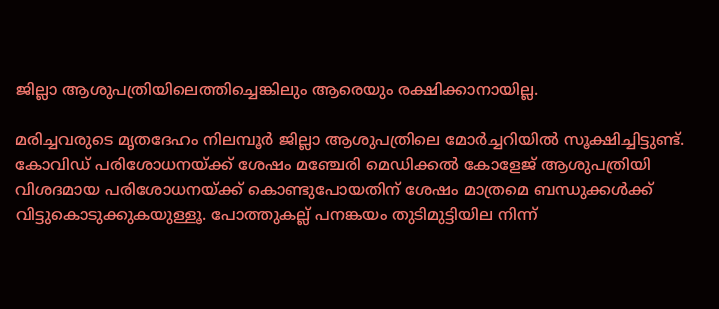ജില്ലാ ആശുപത്രിയിലെത്തിച്ചെങ്കിലും ആരെയും രക്ഷിക്കാനായില്ല.

മരിച്ചവരുടെ മൃതദേഹം നിലമ്പൂര്‍ ജില്ലാ ആശുപത്രിലെ മോര്‍ച്ചറിയില്‍ സൂക്ഷിച്ചിട്ടുണ്ട്. കോവിഡ് പരിശോധനയ്ക്ക് ശേഷം മഞ്ചേരി മെഡിക്കല്‍ കോളേജ് ആശുപത്രിയി വിശദമായ പരിശോധനയ്ക്ക് കൊണ്ടുപോയതിന് ശേഷം മാത്രമെ ബന്ധുക്കള്‍ക്ക് വിട്ടുകൊടുക്കുകയുള്ളൂ. പോത്തുകല്ല് പനങ്കയം തുടിമുട്ടിയില നിന്ന്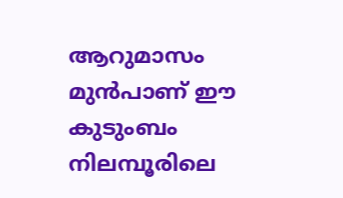ആറുമാസം മുന്‍പാണ് ഈ കുടുംബം നിലമ്പൂരിലെ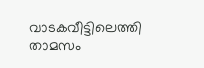വാടകവീട്ടിലെത്തി താമസം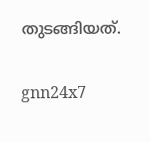തുടങ്ങിയത്.

gnn24x7